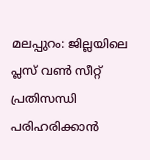മലപ്പുറം: ജില്ലയിലെ പ്ലസ് വൺ സീറ്റ് പ്രതിസന്ധി പരിഹരിക്കാൻ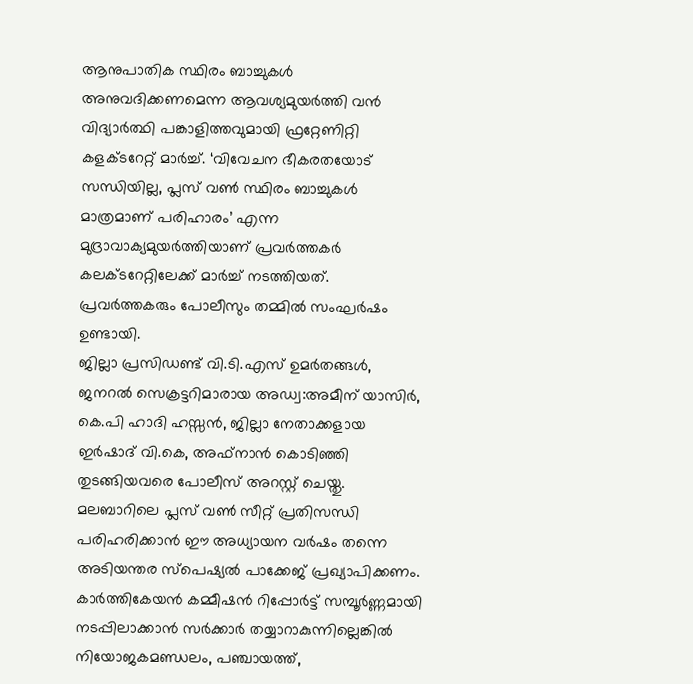ആനുപാതിക സ്ഥിരം ബാച്ചുകൾ അനുവദിക്കണമെന്ന ആവശ്യമുയർത്തി വൻ വിദ്യാർത്ഥി പങ്കാളിത്തവുമായി ഫ്രറ്റേണിറ്റി കളക്ടറേറ്റ് മാർച്ച്. ‘വിവേചന ഭീകരതയോട് സന്ധിയില്ല, പ്ലസ് വൺ സ്ഥിരം ബാച്ചുകൾ മാത്രമാണ് പരിഹാരം’ എന്ന മുദ്രാവാക്യമുയർത്തിയാണ് പ്രവർത്തകർ കലക്ടറേറ്റിലേക്ക് മാർച്ച് നടത്തിയത്. പ്രവർത്തകരും പോലീസും തമ്മിൽ സംഘർഷം ഉണ്ടായി.
ജില്ലാ പ്രസിഡണ്ട് വി.ടി.എസ് ഉമർതങ്ങൾ, ജനറൽ സെക്രട്ടറിമാരായ അഡ്വ:അമീന് യാസിർ, കെ.പി ഹാദി ഹസ്സൻ, ജില്ലാ നേതാക്കളായ ഇർഷാദ് വി.കെ, അഫ്നാൻ കൊടിഞ്ഞി തുടങ്ങിയവരെ പോലീസ് അറസ്റ്റ് ചെയ്തു. മലബാറിലെ പ്ലസ് വൺ സീറ്റ് പ്രതിസന്ധി പരിഹരിക്കാൻ ഈ അധ്യായന വർഷം തന്നെ അടിയന്തര സ്പെഷ്യൽ പാക്കേജ് പ്രഖ്യാപിക്കണം.
കാർത്തികേയൻ കമ്മീഷൻ റിപ്പോർട്ട് സമ്പൂർണ്ണമായി നടപ്പിലാക്കാൻ സർക്കാർ തയ്യാറാകുന്നില്ലെങ്കിൽ നിയോജകമണ്ഡലം, പഞ്ചായത്ത്,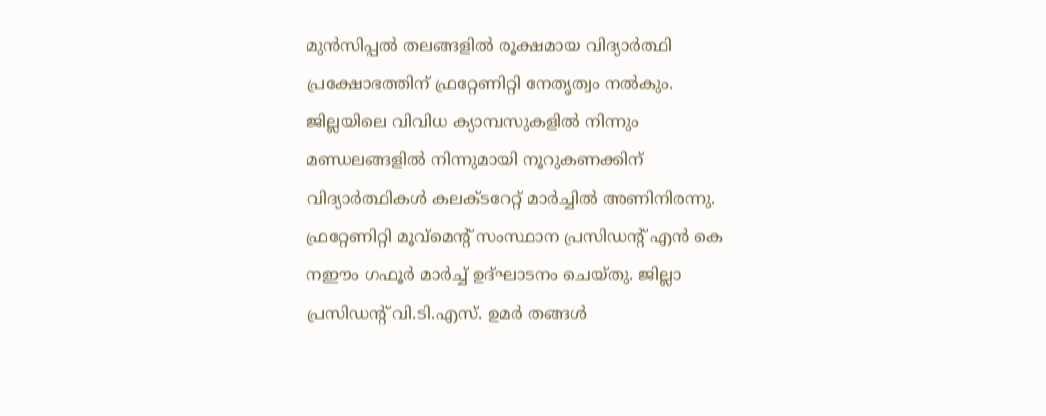മുൻസിപ്പൽ തലങ്ങളിൽ രൂക്ഷമായ വിദ്യാർത്ഥി പ്രക്ഷോഭത്തിന് ഫ്രറ്റേണിറ്റി നേതൃത്വം നൽകും. ജില്ലയിലെ വിവിധ ക്യാമ്പസുകളിൽ നിന്നും മണ്ഡലങ്ങളിൽ നിന്നുമായി നൂറുകണക്കിന് വിദ്യാർത്ഥികൾ കലക്ടറേറ്റ് മാർച്ചിൽ അണിനിരന്നു.
ഫ്രറ്റേണിറ്റി മൂവ്മെന്റ് സംസ്ഥാന പ്രസിഡന്റ് എൻ കെ നഈം ഗഫൂർ മാർച്ച് ഉദ്ഘാടനം ചെയ്തു. ജില്ലാ പ്രസിഡന്റ് വി.ടി.എസ്. ഉമർ തങ്ങൾ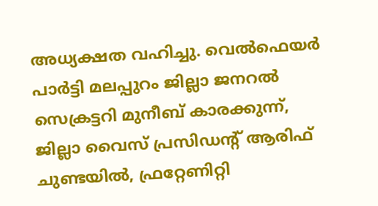അധ്യക്ഷത വഹിച്ചു. വെൽഫെയർ പാർട്ടി മലപ്പുറം ജില്ലാ ജനറൽ സെക്രട്ടറി മുനീബ് കാരക്കുന്ന്, ജില്ലാ വൈസ് പ്രസിഡന്റ് ആരിഫ് ചുണ്ടയിൽ, ഫ്രറ്റേണിറ്റി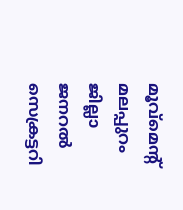മൂവ്മെന്റ് മലപ്പുറം ജില്ലാ ജനറൽ സെക്രട്ടറി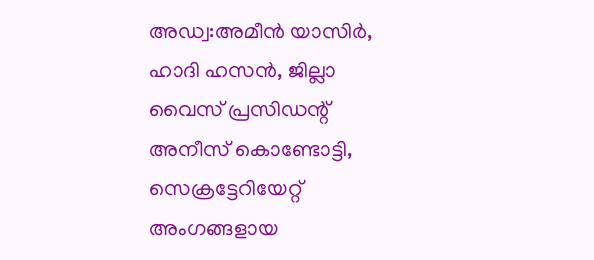അഡ്വ:അമീൻ യാസിർ, ഹാദി ഹസൻ, ജില്ലാ വൈസ് പ്രസിഡന്റ് അനീസ് കൊണ്ടോട്ടി, സെക്രട്ടേറിയേറ്റ് അംഗങ്ങളായ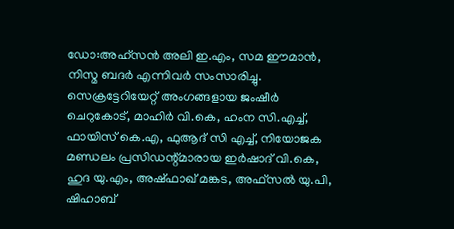ഡോ:അഹ്സൻ അലി ഇ.എം, സമ ഈമാൻ, നിസ്മ ബദർ എന്നിവർ സംസാരിച്ചു. സെക്രട്ടേറിയേറ്റ് അംഗങ്ങളായ ജംഷീർ ചെറുകോട്, മാഹിർ വി.കെ, ഹംന സി.എച്ച്, ഫായിസ് കെ.എ, ഫുആദ് സി എച്ച്, നിയോജക മണ്ഡലം പ്രസിഡന്റ്മാരായ ഇർഷാദ് വി.കെ, ഹുദ യു.എം, അഷ്ഫാഖ് മങ്കട, അഫ്സൽ യു.പി, ഷിഹാബ്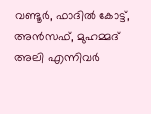വണ്ടൂർ, ഫാദിൽ കോട്ട്, അൻസഫ്, മുഹമ്മദ് അലി എന്നിവർ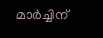മാർച്ചിന്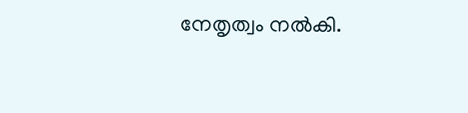നേതൃത്വം നൽകി.